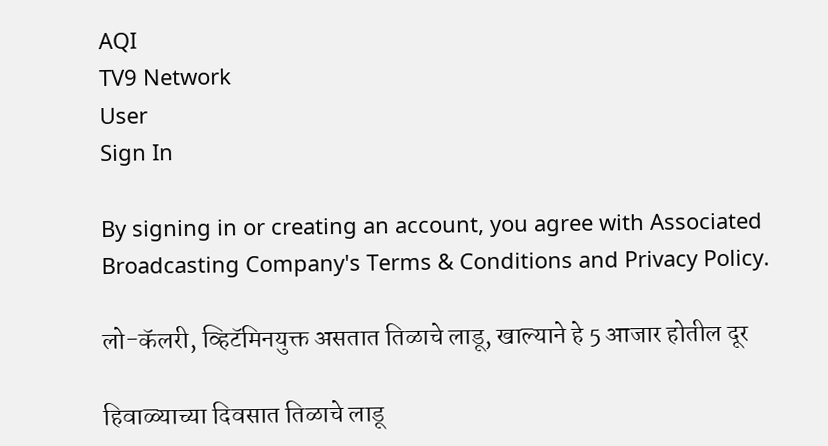AQI
TV9 Network
User
Sign In

By signing in or creating an account, you agree with Associated Broadcasting Company's Terms & Conditions and Privacy Policy.

लो-कॅलरी, व्हिटॅमिनयुक्त असतात तिळाचे लाडू, खाल्याने हे 5 आजार होतील दूर

हिवाळ्याच्या दिवसात तिळाचे लाडू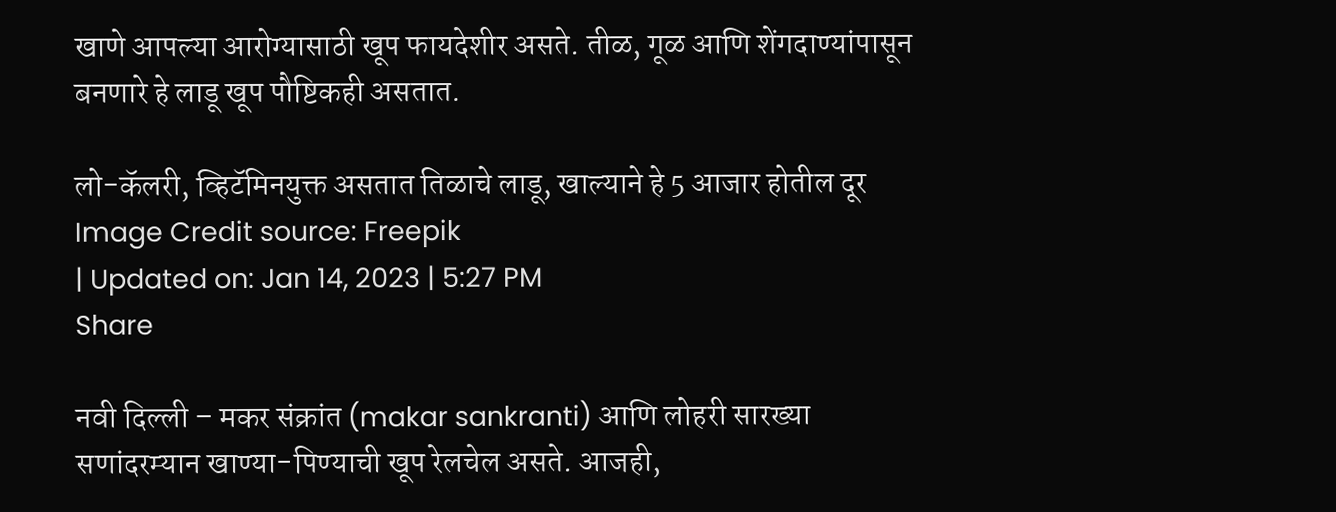खाणे आपल्या आरोग्यासाठी खूप फायदेशीर असते. तीळ, गूळ आणि शेंगदाण्यांपासून बनणारे हे लाडू खूप पौष्टिकही असतात.

लो-कॅलरी, व्हिटॅमिनयुक्त असतात तिळाचे लाडू, खाल्याने हे 5 आजार होतील दूर
Image Credit source: Freepik
| Updated on: Jan 14, 2023 | 5:27 PM
Share

नवी दिल्ली – मकर संक्रांत (makar sankranti) आणि लोहरी सारख्या सणांदरम्यान खाण्या-पिण्याची खूप रेलचेल असते. आजही,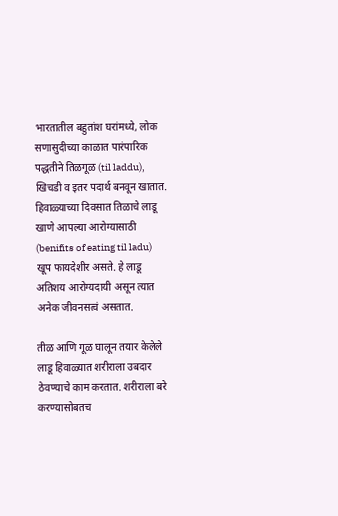भारतातील बहुतांश घरांमध्ये, लोक सणासुदीच्या काळात पारंपारिक पद्धतीने तिळगूळ (til laddu), खिचडी व इतर पदार्थ बनवून खातात. हिवाळ्याच्या दिवसात तिळाचे लाडू खाणे आपल्या आरोग्यासाठी (benifits of eating til ladu) खूप फायदेशीर असते. हे लाडू अतिशय आरोग्यदायी असून त्यात अनेक जीवनसत्वं असतात.

तीळ आणि गूळ घालून तयार केलेले लाडू हिवाळ्यात शरीराला उबदार ठेवण्याचे काम करतात. शरीराला बरे करण्यासोबतच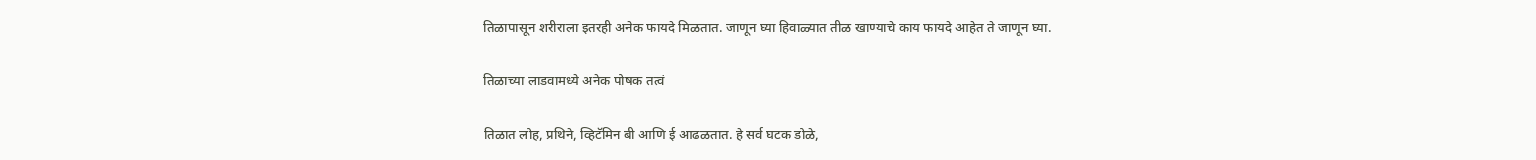तिळापासून शरीराला इतरही अनेक फायदे मिळतात. जाणून घ्या हिवाळ्यात तीळ खाण्याचे काय फायदे आहेत ते जाणून घ्या.

तिळाच्या लाडवामध्ये अनेक पोषक तत्वं

तिळात लोह, प्रथिने, व्हिटॅमिन बी आणि ई आढळतात. हे सर्व घटक डोळे,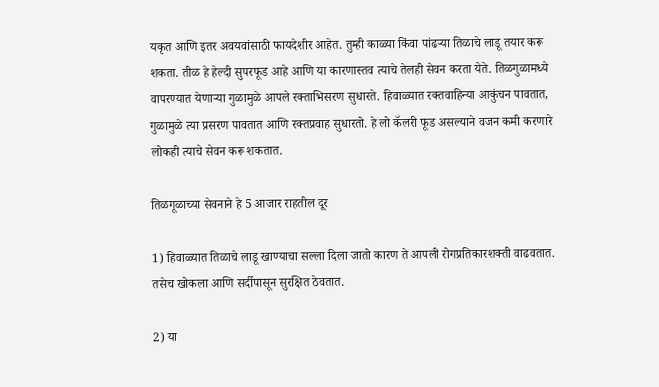यकृत आणि इतर अवयवांसाठी फायदेशीर आहेत. तुम्ही काळ्या किंवा पांढर्‍या तिळाचे लाडू तयार करू शकता. तीळ हे हेल्दी सुपरफूड आहे आणि या कारणास्तव त्याचे तेलही सेवन करता येते. तिळगुळामध्ये वापरण्यात येणाऱ्या गुळामुळे आपले रक्ताभिसरण सुधारते. हिवाळ्यात रक्तवाहिन्या आकुंचन पावतात, गुळामुळे त्या प्रसरण पावतात आणि रक्तप्रवाह सुधारतो. हे लो कॅलरी फूड असल्याने वजन कमी करणारे लोकही त्याचे सेवन करू शकतात.

तिळगूळाच्या सेवनाने हे 5 आजार राहतील दूर

1) हिवाळ्यात तिळाचे लाडू खाण्याचा सल्ला दिला जातो कारण ते आपली रोगप्रतिकारशक्ती वाढवतात. तसेच खोकला आणि सर्दीपासून सुरक्षित ठेवतात.

2) या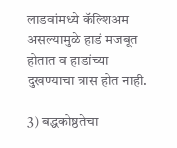लाडवांमध्ये कॅल्शिअम असल्यामुळे हाडं मजबूत होतात व हाडांच्या दुखण्याचा त्रास होत नाही.

3) बद्धकोष्ठतेचा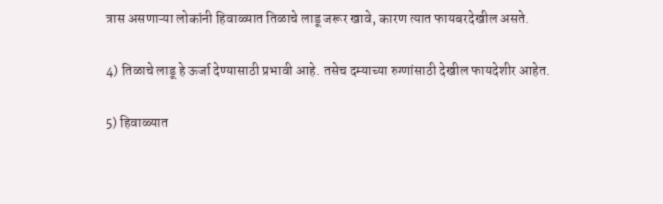त्रास असणाऱ्या लोकांनी हिवाळ्यात तिळाचे लाडू जरूर खावे, कारण त्यात फायबरदेखील असते.

4) तिळाचे लाडू हे ऊर्जा देण्यासाठी प्रभावी आहे. तसेच दम्याच्या रुग्णांसाठी देखील फायदेशीर आहेत.

5) हिवाळ्यात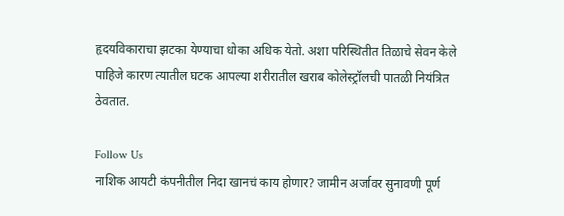हृदयविकाराचा झटका येण्याचा धोका अधिक येतो. अशा परिस्थितीत तिळाचे सेवन केले पाहिजे कारण त्यातील घटक आपल्या शरीरातील खराब कोलेस्ट्रॉलची पातळी नियंत्रित ठेवतात.

Follow Us
नाशिक आयटी कंपनीतील निदा खानचं काय होणार? जामीन अर्जावर सुनावणी पूर्ण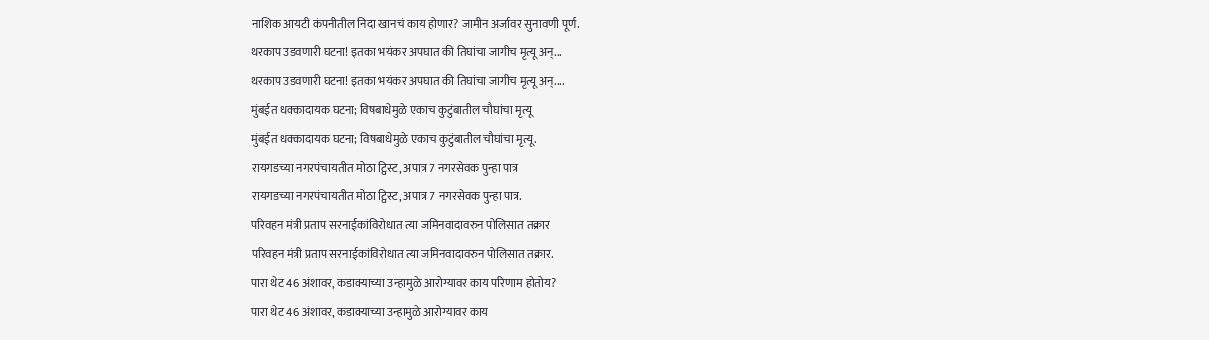नाशिक आयटी कंपनीतील निदा खानचं काय होणार? जामीन अर्जावर सुनावणी पूर्ण.
थरकाप उडवणारी घटना! इतका भयंकर अपघात की तिघांचा जागीच मृत्यू अन्...
थरकाप उडवणारी घटना! इतका भयंकर अपघात की तिघांचा जागीच मृत्यू अन्....
मुंबईत धक्कादायक घटना; विषबाधेमुळे एकाच कुटुंबातील चौघांचा मृत्यू
मुंबईत धक्कादायक घटना; विषबाधेमुळे एकाच कुटुंबातील चौघांचा मृत्यू.
रायगडच्या नगरपंचायतीत मोठा ट्विस्ट, अपात्र 7 नगरसेवक पुन्हा पात्र
रायगडच्या नगरपंचायतीत मोठा ट्विस्ट, अपात्र 7 नगरसेवक पुन्हा पात्र.
परिवहन मंत्री प्रताप सरनाईकांविरोधात त्या जमिनवादावरुन पोलिसात तक्रार
परिवहन मंत्री प्रताप सरनाईकांविरोधात त्या जमिनवादावरुन पोलिसात तक्रार.
पारा थेट 46 अंशावर, कडाक्याच्या उन्हामुळे आरोग्यावर काय परिणाम होतोय?
पारा थेट 46 अंशावर, कडाक्याच्या उन्हामुळे आरोग्यावर काय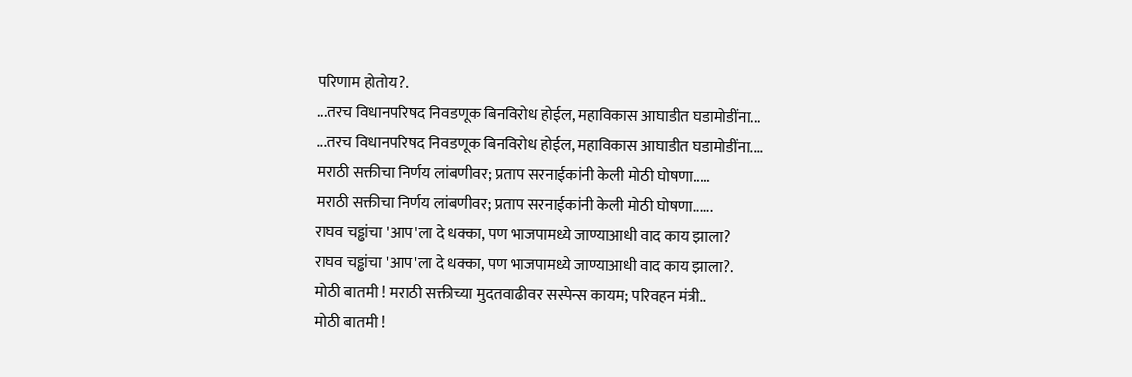परिणाम होतोय?.
...तरच विधानपरिषद निवडणूक बिनविरोध होईल, महाविकास आघाडीत घडामोडींना...
...तरच विधानपरिषद निवडणूक बिनविरोध होईल, महाविकास आघाडीत घडामोडींना....
मराठी सक्तीचा निर्णय लांबणीवर; प्रताप सरनाईकांनी केली मोठी घोषणा.....
मराठी सक्तीचा निर्णय लांबणीवर; प्रताप सरनाईकांनी केली मोठी घोषणा......
राघव चड्ढांचा 'आप'ला दे धक्का, पण भाजपामध्ये जाण्याआधी वाद काय झाला?
राघव चड्ढांचा 'आप'ला दे धक्का, पण भाजपामध्ये जाण्याआधी वाद काय झाला?.
मोठी बातमी ! मराठी सक्तीच्या मुदतवाढीवर सस्पेन्स कायम; परिवहन मंत्री..
मोठी बातमी !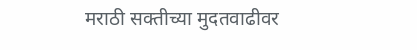मराठी सक्तीच्या मुदतवाढीवर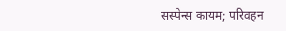सस्पेन्स कायम; परिवहन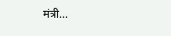मंत्री...